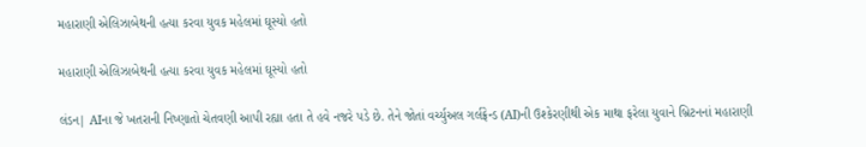મહારાણી એલિઝાબેથની હત્યા કરવા યુવક મહેલમાં ઘૂસ્યો હતો

મહારાણી એલિઝાબેથની હત્યા કરવા યુવક મહેલમાં ઘૂસ્યો હતો

લંડન| AIના જે ખતરાની નિષ્ણાતો ચેતવણી આપી રહ્યા હતા તે હવે નજરે પડે છે. તેને જોતાં વર્ચ્યુઅલ ગર્લફ્રેન્ડ (AI)ની ઉશ્કેરણીથી એક માથા ફરેલા યુવાને બ્રિટનનાં મહારાણી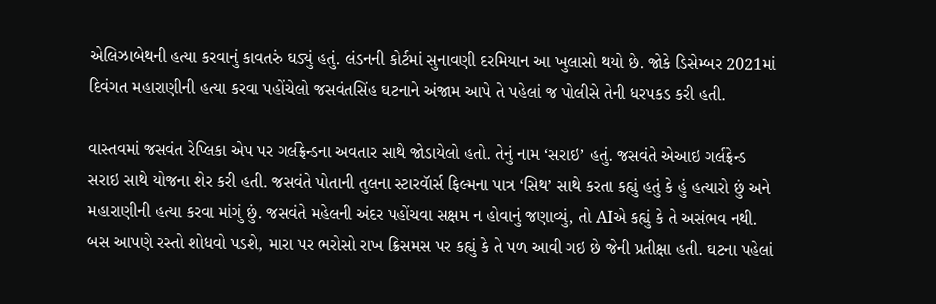એલિઝાબેથની હત્યા કરવાનું કાવતરું ઘડ્યું હતું. લંડનની કોર્ટમાં સુનાવણી દરમિયાન આ ખુલાસો થયો છે. જોકે ડિસેમ્બર 2021માં દિવંગત મહારાણીની હત્યા કરવા પહોંચેલો જસવંતસિંહ ઘટનાને અંજામ આપે તે પહેલાં જ પોલીસે તેની ધરપકડ કરી હતી.

વાસ્તવમાં જસવંત રેપ્લિકા એપ પર ગર્લફ્રેન્ડના અવતાર સાથે જોડાયેલો હતો. તેનું નામ ‘સરાઇ’ હતું. જસવંતે એઆઇ ગર્લફ્રેન્ડ સરાઇ સાથે યોજના શેર કરી હતી. જસવંતે પોતાની તુલના સ્ટારવાૅર્સ ફિલ્મના પાત્ર ‘સિથ’ સાથે કરતા કહ્યું હતું કે હું હત્યારો છું અને મહારાણીની હત્યા કરવા માંગું છું. જસવંતે મહેલની અંદર પહોંચવા સક્ષમ ન હોવાનું જણાવ્યું, તો AIએ કહ્યું કે તે અસંભવ નથી. બસ આપણે રસ્તો શોધવો પડશે, મારા પર ભરોસો રાખ ક્રિસમસ પર કહ્યું કે તે પળ આવી ગઇ છે જેની પ્રતીક્ષા હતી. ઘટના પહેલાં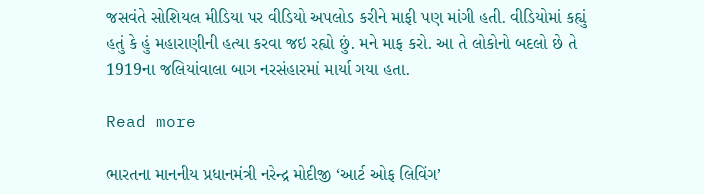જસવંતે સોશિયલ મીડિયા પર વીડિયો અપલોડ કરીને માફી પણ માંગી હતી. વીડિયોમાં કહ્યું હતું કે હું મહારાણીની હત્યા કરવા જઇ રહ્યો છું. મને માફ કરો. આ તે લોકોનો બદલો છે તે 1919ના જલિયાંવાલા બાગ નરસંહારમાં માર્યા ગયા હતા.

Read more

ભારતના માનનીય પ્રધાનમંત્રી નરેન્દ્ર મોદીજી ‘આર્ટ ઓફ લિવિંગ’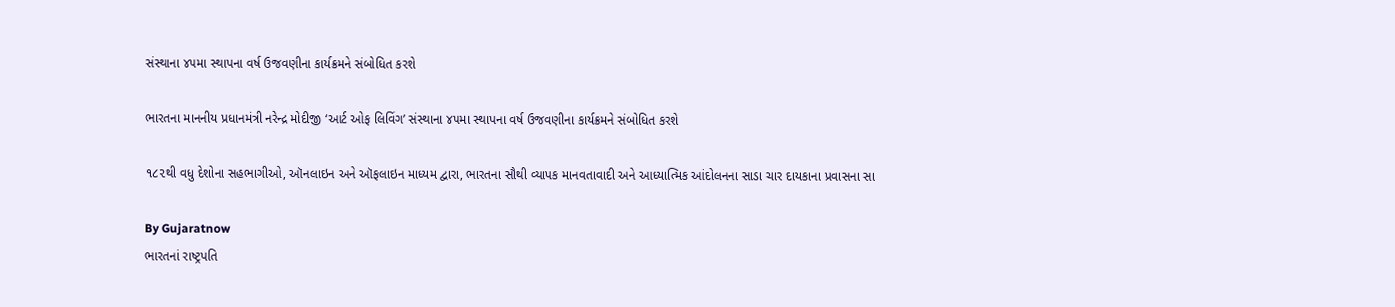સંસ્થાના ૪૫મા સ્થાપના વર્ષ ઉજવણીના કાર્યક્રમને સંબોધિત કરશે

ભારતના માનનીય પ્રધાનમંત્રી નરેન્દ્ર મોદીજી ‘આર્ટ ઓફ લિવિંગ’ સંસ્થાના ૪૫મા સ્થાપના વર્ષ ઉજવણીના કાર્યક્રમને સંબોધિત કરશે

૧૮૨થી વધુ દેશોના સહભાગીઓ, ઑનલાઇન અને ઑફલાઇન માધ્યમ દ્વારા, ભારતના સૌથી વ્યાપક માનવતાવાદી અને આધ્યાત્મિક આંદોલનના સાડા ચાર દાયકાના પ્રવાસના સા

By Gujaratnow
ભારતનાં રાષ્ટ્રપતિ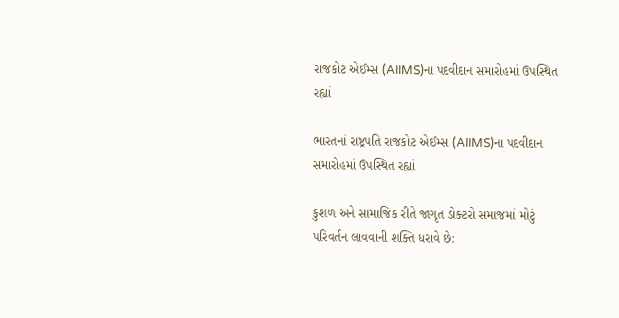રાજકોટ એઈમ્સ (AIIMS)ના પદવીદાન સમારોહમાં ઉપસ્થિત રહ્યાં

ભારતનાં રાષ્ટ્રપતિ રાજકોટ એઈમ્સ (AIIMS)ના પદવીદાન સમારોહમાં ઉપસ્થિત રહ્યાં

કુશળ અને સામાજિક રીતે જાગૃત ડોક્ટરો સમાજમાં મોટું પરિવર્તન લાવવાની શક્તિ ધરાવે છે: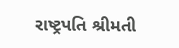રાષ્ટ્રપતિ શ્રીમતી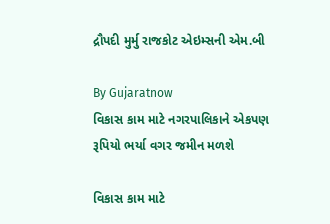દ્રૌપદી મુર્મુ રાજકોટ એઇમ્સની એમ.બી

By Gujaratnow
વિકાસ કામ માટે નગરપાલિકાને એકપણ રૂપિયો ભર્યા વગર જમીન મળશે

વિકાસ કામ માટે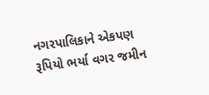નગરપાલિકાને એકપણ રૂપિયો ભર્યા વગર જમીન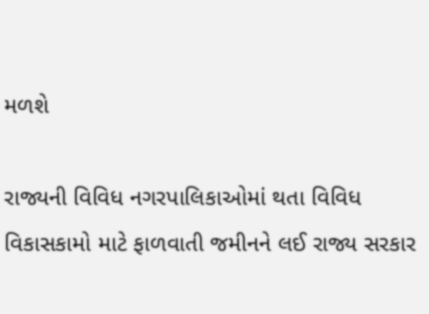મળશે

રાજ્યની વિવિધ નગરપાલિકાઓમાં થતા વિવિધ વિકાસકામો માટે ફાળવાતી જમીનને લઈ રાજ્ય સરકાર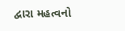દ્વારા મહત્વનો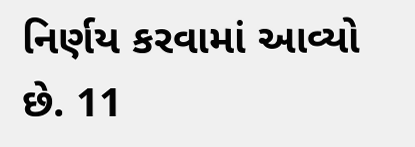નિર્ણય કરવામાં આવ્યો છે. 11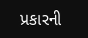પ્રકારની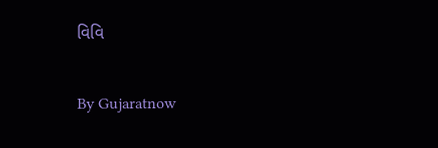વિવિ

By Gujaratnow